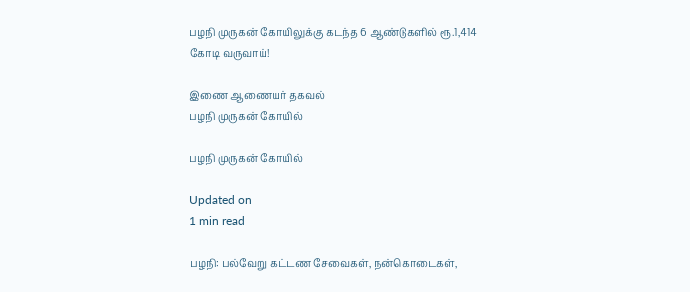பழநி முருகன் கோயிலுக்கு கடந்த 6 ஆண்டுகளில் ரூ.1,414 கோடி வருவாய்!

இணை ஆணையர் தகவல்
பழநி முருகன் கோயில்

பழநி முருகன் கோயில்

Updated on
1 min read

பழநி: பல்வேறு கட்டண சேவைகள், நன்கொடைகள்,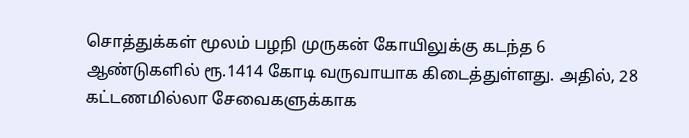சொத்துக்கள் மூலம் பழநி முருகன் கோயிலுக்கு கடந்த 6 ஆண்டுகளில் ரூ.1414 கோடி வருவாயாக கிடைத்துள்ளது. அதில், 28 கட்டணமில்லா சேவைகளுக்காக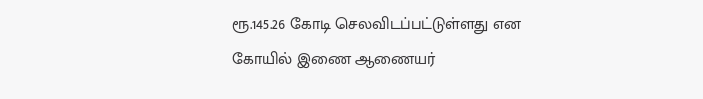ரூ.145.26 கோடி செலவிடப்பட்டுள்ளது என கோயில் இணை ஆணையர்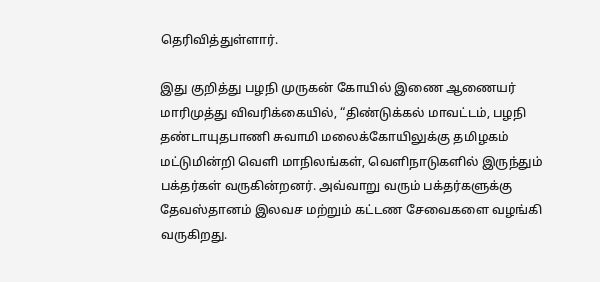தெரிவித்துள்ளார்.

இது குறித்து பழநி முருகன் கோயில் இணை ஆணையர் மாரிமுத்து விவரிக்கையில், “திண்டுக்கல் மாவட்டம், பழநி தண்டாயுதபாணி சுவாமி மலைக்கோயிலுக்கு தமிழகம் மட்டுமின்றி வெளி மாநிலங்கள், வெளிநாடுகளில் இருந்தும் பக்தர்கள் வருகின்றனர். அவ்வாறு வரும் பக்தர்களுக்கு தேவஸ்தானம் இலவச மற்றும் கட்டண சேவைகளை வழங்கி வருகிறது.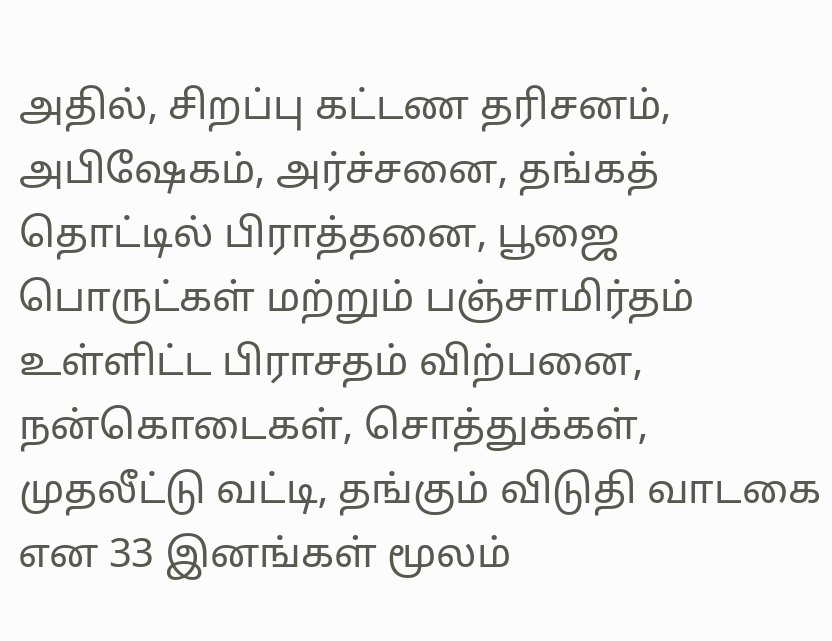அதில், சிறப்பு கட்டண தரிசனம், அபிஷேகம், அர்ச்சனை, தங்கத் தொட்டில் பிராத்தனை, பூஜை பொருட்கள் மற்றும் பஞ்சாமிர்தம் உள்ளிட்ட பிராசதம் விற்பனை, நன்கொடைகள், சொத்துக்கள், முதலீட்டு வட்டி, தங்கும் விடுதி வாடகை என 33 இனங்கள் மூலம்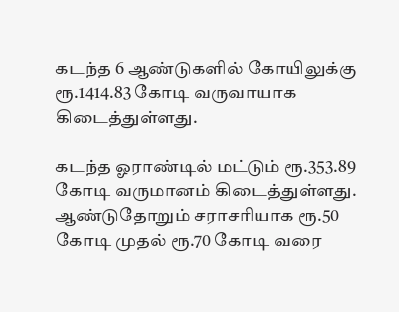கடந்த 6 ஆண்டுகளில் கோயிலுக்கு ரூ.1414.83 கோடி வருவாயாக கிடைத்துள்ளது.

கடந்த ஓராண்டில் மட்டும் ரூ.353.89 கோடி வருமானம் கிடைத்துள்ளது. ஆண்டுதோறும் சராசரியாக ரூ.50 கோடி முதல் ரூ.70 கோடி வரை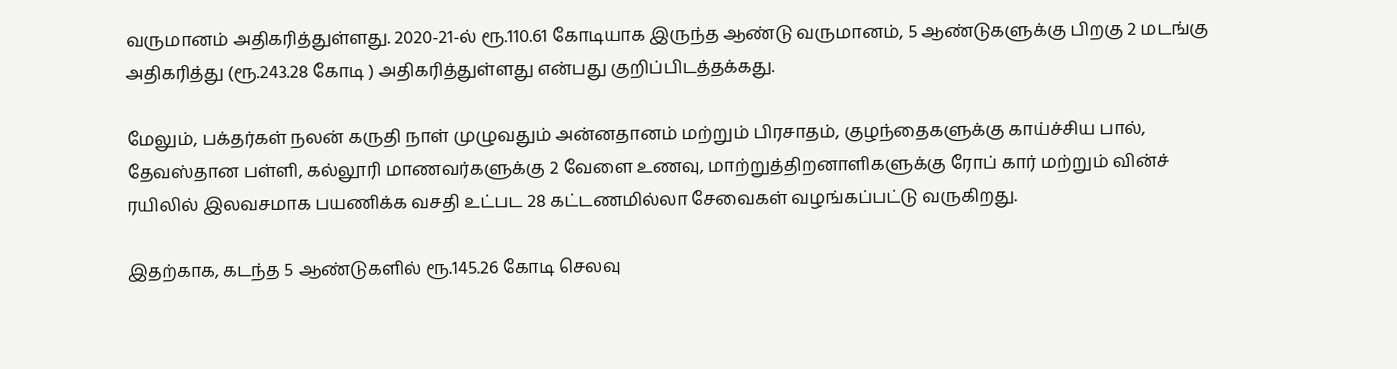வருமானம் அதிகரித்துள்ளது. 2020-21-ல் ரூ.110.61 கோடியாக இருந்த ஆண்டு வருமானம், 5 ஆண்டுகளுக்கு பிறகு 2 மடங்கு அதிகரித்து (ரூ.243.28 கோடி ) அதிகரித்துள்ளது என்பது குறிப்பிடத்தக்கது.

மேலும், பக்தர்கள் நலன் கருதி நாள் முழுவதும் அன்னதானம் மற்றும் பிரசாதம், குழந்தைகளுக்கு காய்ச்சிய பால், தேவஸ்தான பள்ளி, கல்லூரி மாணவர்களுக்கு 2 வேளை உணவு, மாற்றுத்திறனாளிகளுக்கு ரோப் கார் மற்றும் வின்ச் ரயிலில் இலவசமாக பயணிக்க வசதி உட்பட 28 கட்டணமில்லா சேவைகள் வழங்கப்பட்டு வருகிறது.

இதற்காக, கடந்த 5 ஆண்டுகளில் ரூ.145.26 கோடி செலவு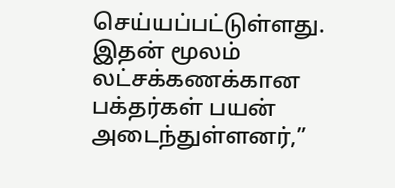செய்யப்பட்டுள்ளது. இதன் மூலம் லட்சக்கணக்கான பக்தர்கள் பயன் அடைந்துள்ளனர்,”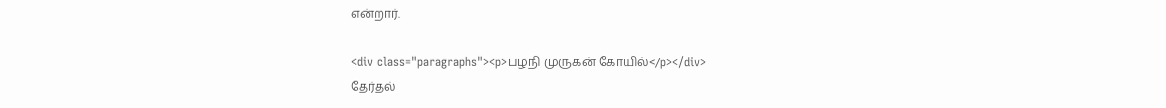என்றார்.

<div class="paragraphs"><p>பழநி முருகன் கோயில்</p></div>
தேர்தல்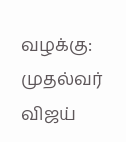வழக்கு: முதல்வர் விஜய்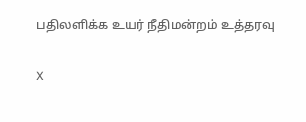பதிலளிக்க உயர் நீதிமன்றம் உத்தரவு

X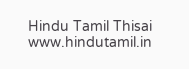Hindu Tamil Thisai
www.hindutamil.in